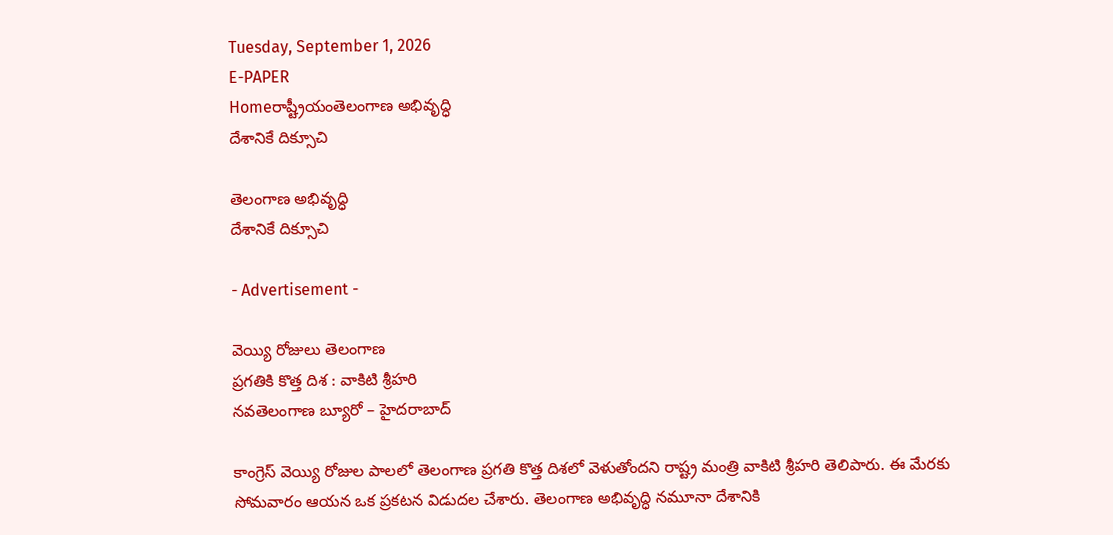Tuesday, September 1, 2026
E-PAPER
Homeరాష్ట్రీయంతెలంగాణ అభివృద్ధి
దేశానికే దిక్సూచి

తెలంగాణ అభివృద్ధి
దేశానికే దిక్సూచి

- Advertisement -

వెయ్యి రోజులు తెలంగాణ
ప్రగతికి కొత్త దిశ : వాకిటి శ్రీహరి
నవతెలంగాణ బ్యూరో – హైదరాబాద్

కాంగ్రెస్ వెయ్యి రోజుల పాలలో తెలంగాణ ప్రగతి కొత్త దిశలో వెళుతోందని రాష్ట్ర మంత్రి వాకిటి శ్రీహరి తెలిపారు. ఈ మేరకు సోమవారం ఆయన ఒక ప్రకటన విడుదల చేశారు. తెలంగాణ అభివృద్ధి నమూనా దేశానికి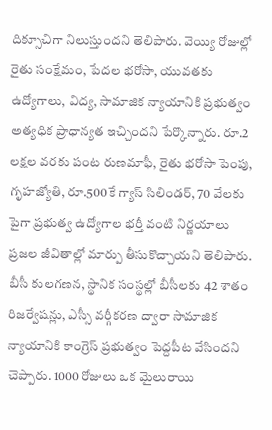దిక్సూచిగా నిలుస్తుందని తెలిపారు. వెయ్యి రోజుల్లో రైతు సంక్షేమం, పేదల భరోసా, యువతకు ఉద్యోగాలు, విద్య, సామాజిక న్యాయానికి ప్రభుత్వం అత్యధిక ప్రాధాన్యత ఇచ్చిందని పేర్కొన్నారు. రూ.2 లక్షల వరకు పంట రుణమాఫీ, రైతు భరోసా పెంపు, గృహజ్యోతి, రూ.500కే గ్యాస్ సిలిండర్, 70 వేలకు పైగా ప్రభుత్వ ఉద్యోగాల భర్తీ వంటి నిర్ణయాలు ప్రజల జీవితాల్లో మార్పు తీసుకొచ్చాయని తెలిపారు. బీసీ కులగణన, స్థానిక సంస్థల్లో బీసీలకు 42 శాతం రిజర్వేషన్లు, ఎస్సీ వర్గీకరణ ద్వారా సామాజిక న్యాయానికి కాంగ్రెస్ ప్రభుత్వం పెద్దపీట వేసిందని చెప్పారు. 1000 రోజులు ఒక మైలురాయి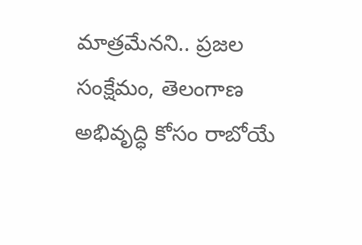మాత్రమేనని.. ప్రజల సంక్షేమం, తెలంగాణ అభివృద్ధి కోసం రాబోయే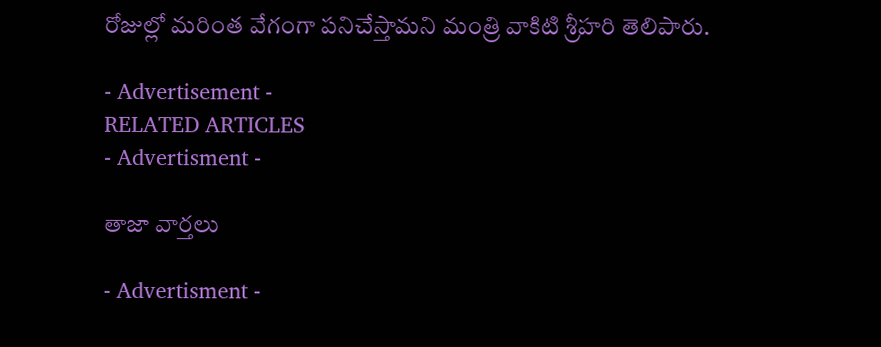రోజుల్లో మరింత వేగంగా పనిచేస్తామని మంత్రి వాకిటి శ్రీహరి తెలిపారు.

- Advertisement -
RELATED ARTICLES
- Advertisment -

తాజా వార్తలు

- Advertisment -